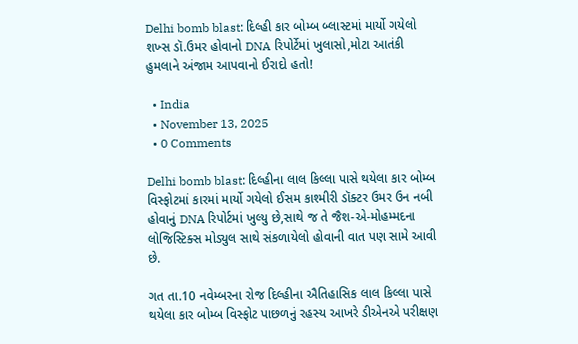Delhi bomb blast: દિલ્હી કાર બોમ્બ બ્લાસ્ટમાં માર્યો ગયેલો શખ્સ ડૉ.ઉમર હોવાનો DNA રિપોર્ટેમાં ખુલાસો,મોટા આતંકી હુમલાને અંજામ આપવાનો ઈરાદો હતો!

  • India
  • November 13, 2025
  • 0 Comments

Delhi bomb blast: દિલ્હીના લાલ કિલ્લા પાસે થયેલા કાર બોમ્બ વિસ્ફોટમાં કારમાં માર્યો ગયેલો ઈસમ કાશ્મીરી ડૉક્ટર ઉમર ઉન નબી હોવાનું DNA રિપોર્ટમાં ખુલ્યુ છે,સાથે જ તે જૈશ-એ-મોહમ્મદના લોજિસ્ટિક્સ મોડ્યુલ સાથે સંકળાયેલો હોવાની વાત પણ સામે આવી છે.

ગત તા.10 નવેમ્બરના રોજ દિલ્હીના ઐતિહાસિક લાલ કિલ્લા પાસે થયેલા કાર બોમ્બ વિસ્ફોટ પાછળનું રહસ્ય આખરે ડીએનએ પરીક્ષણ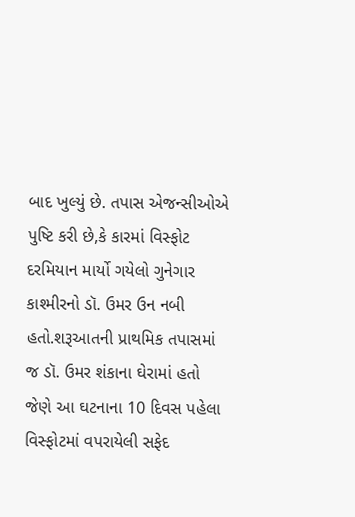બાદ ખુલ્યું છે. તપાસ એજન્સીઓએ પુષ્ટિ કરી છે,કે કારમાં વિસ્ફોટ દરમિયાન માર્યો ગયેલો ગુનેગાર કાશ્મીરનો ડૉ. ઉમર ઉન નબી હતો.શરૂઆતની પ્રાથમિક તપાસમાં જ ડૉ. ઉમર શંકાના ઘેરામાં હતો જેણે આ ઘટનાના 10 દિવસ પહેલા વિસ્ફોટમાં વપરાયેલી સફેદ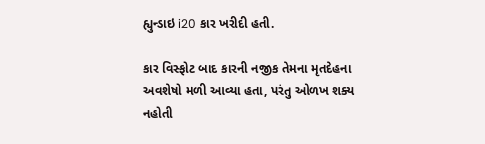હ્યુન્ડાઇ i20 કાર ખરીદી હતી.

કાર વિસ્ફોટ બાદ કારની નજીક તેમના મૃતદેહના અવશેષો મળી આવ્યા હતા, પરંતુ ઓળખ શક્ય નહોતી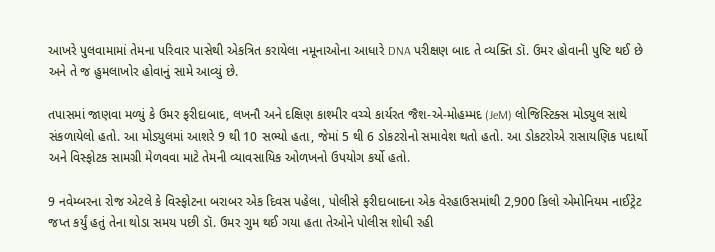આખરે પુલવામામાં તેમના પરિવાર પાસેથી એકત્રિત કરાયેલા નમૂનાઓના આધારે DNA પરીક્ષણ બાદ તે વ્યક્તિ ડૉ. ઉમર હોવાની પુષ્ટિ થઈ છે અને તે જ હુમલાખોર હોવાનું સામે આવ્યું છે.

તપાસમાં જાણવા મળ્યું કે ઉમર ફરીદાબાદ, લખનૌ અને દક્ષિણ કાશ્મીર વચ્ચે કાર્યરત જૈશ-એ-મોહમ્મદ (JeM) લોજિસ્ટિક્સ મોડ્યુલ સાથે સંકળાયેલો હતો. આ મોડ્યુલમાં આશરે 9 થી 10 સભ્યો હતા, જેમાં 5 થી 6 ડોકટરોનો સમાવેશ થતો હતો. આ ડોકટરોએ રાસાયણિક પદાર્થો અને વિસ્ફોટક સામગ્રી મેળવવા માટે તેમની વ્યાવસાયિક ઓળખનો ઉપયોગ કર્યો હતો.

9 નવેમ્બરના રોજ એટલે કે વિસ્ફોટના બરાબર એક દિવસ પહેલા, પોલીસે ફરીદાબાદના એક વેરહાઉસમાંથી 2,900 કિલો એમોનિયમ નાઈટ્રેટ જપ્ત કર્યું હતું તેના થોડા સમય પછી ડૉ. ઉમર ગુમ થઈ ગયા હતા તેઓને પોલીસ શોધી રહી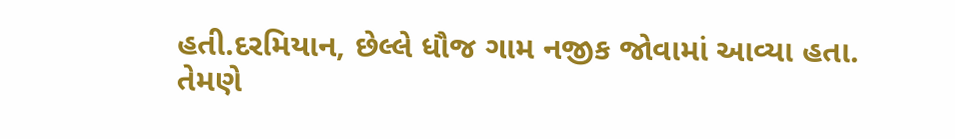હતી.દરમિયાન, છેલ્લે ધૌજ ગામ નજીક જોવામાં આવ્યા હતા. તેમણે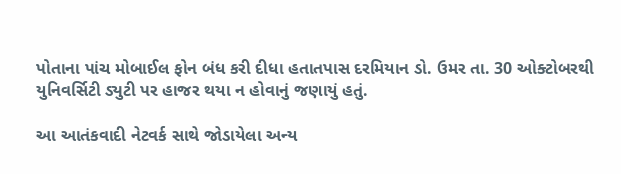પોતાના પાંચ મોબાઈલ ફોન બંધ કરી દીધા હતાતપાસ દરમિયાન ડો. ઉમર તા. 30 ઓક્ટોબરથી યુનિવર્સિટી ડ્યુટી પર હાજર થયા ન હોવાનું જણાયું હતું.

આ આતંકવાદી નેટવર્ક સાથે જોડાયેલા અન્ય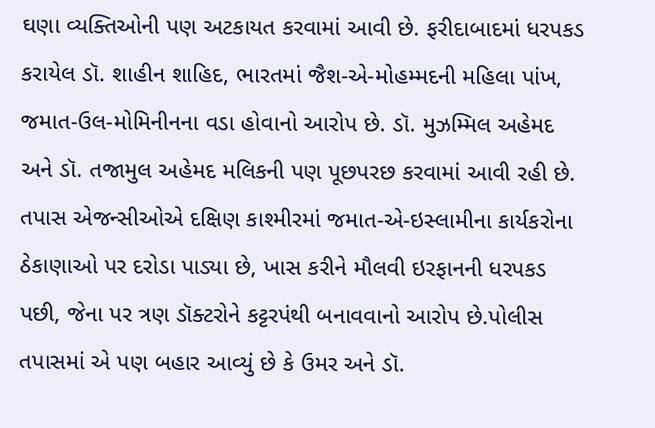ઘણા વ્યક્તિઓની પણ અટકાયત કરવામાં આવી છે. ફરીદાબાદમાં ધરપકડ કરાયેલ ડૉ. શાહીન શાહિદ, ભારતમાં જૈશ-એ-મોહમ્મદની મહિલા પાંખ, જમાત-ઉલ-મોમિનીનના વડા હોવાનો આરોપ છે. ડૉ. મુઝમ્મિલ અહેમદ અને ડૉ. તજામુલ અહેમદ મલિકની પણ પૂછપરછ કરવામાં આવી રહી છે. તપાસ એજન્સીઓએ દક્ષિણ કાશ્મીરમાં જમાત-એ-ઇસ્લામીના કાર્યકરોના ઠેકાણાઓ પર દરોડા પાડ્યા છે, ખાસ કરીને મૌલવી ઇરફાનની ધરપકડ પછી, જેના પર ત્રણ ડૉક્ટરોને કટ્ટરપંથી બનાવવાનો આરોપ છે.પોલીસ તપાસમાં એ પણ બહાર આવ્યું છે કે ઉમર અને ડૉ.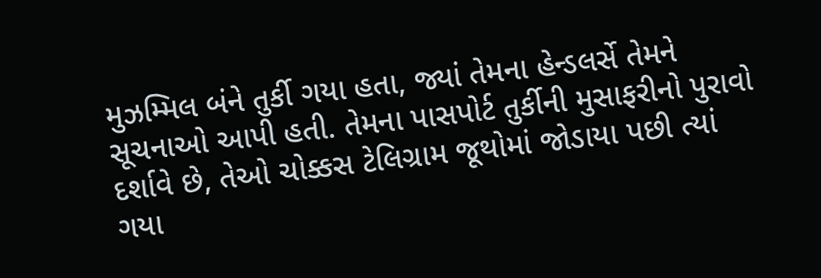મુઝમ્મિલ બંને તુર્કી ગયા હતા, જ્યાં તેમના હેન્ડલર્સે તેમને સૂચનાઓ આપી હતી. તેમના પાસપોર્ટ તુર્કીની મુસાફરીનો પુરાવો દર્શાવે છે, તેઓ ચોક્કસ ટેલિગ્રામ જૂથોમાં જોડાયા પછી ત્યાં ગયા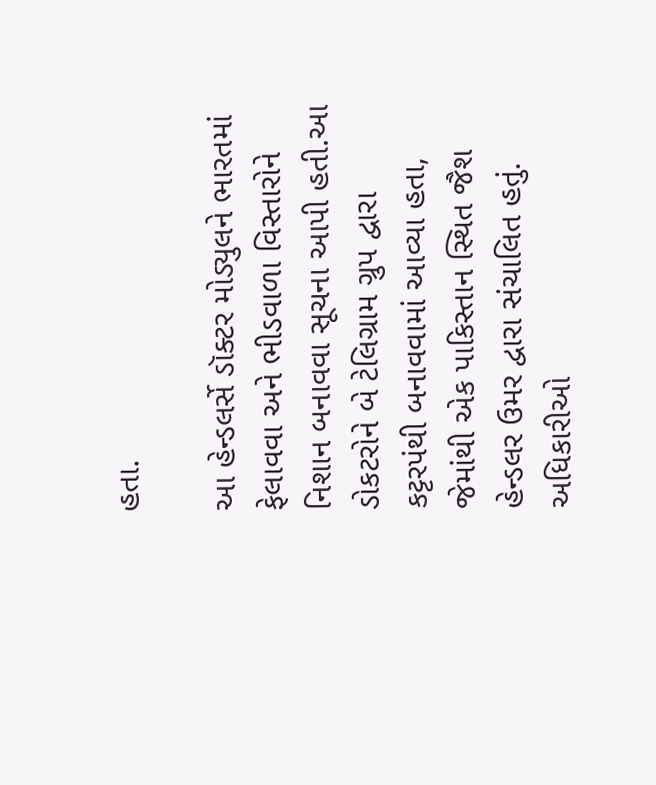હતા.

આ હેન્ડલર્સે ડૉક્ટર મોડ્યુલને ભારતમાં ફેલાવવા અને ભીડવાળા વિસ્તારોને નિશાન બનાવવા સૂચના આપી હતી.આ ડોકટરોને બે ટેલિગ્રામ ગ્રુપ દ્વારા કટ્ટરપંથી બનાવવામાં આવ્યા હતા, જેમાંથી એક પાકિસ્તાન સ્થિત જૈશ હેન્ડલર ઉમર દ્વારા સંચાલિત હતું. અધિકારીઓ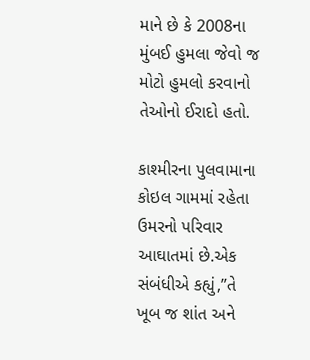માને છે કે 2008ના મુંબઈ હુમલા જેવો જ મોટો હુમલો કરવાનો તેઓનો ઈરાદો હતો.

કાશ્મીરના પુલવામાના કોઇલ ગામમાં રહેતા ઉમરનો પરિવાર આઘાતમાં છે.એક સંબંધીએ કહ્યું,”તે ખૂબ જ શાંત અને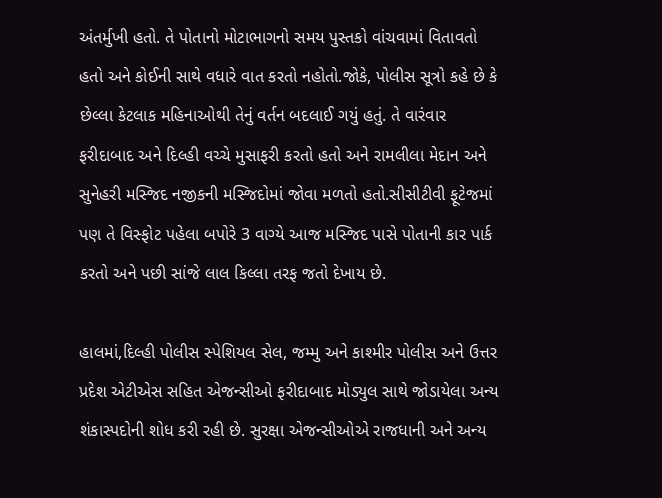અંતર્મુખી હતો. તે પોતાનો મોટાભાગનો સમય પુસ્તકો વાંચવામાં વિતાવતો હતો અને કોઈની સાથે વધારે વાત કરતો નહોતો.જોકે, પોલીસ સૂત્રો કહે છે કે છેલ્લા કેટલાક મહિનાઓથી તેનું વર્તન બદલાઈ ગયું હતું. તે વારંવાર ફરીદાબાદ અને દિલ્હી વચ્ચે મુસાફરી કરતો હતો અને રામલીલા મેદાન અને સુનેહરી મસ્જિદ નજીકની મસ્જિદોમાં જોવા મળતો હતો.સીસીટીવી ફૂટેજમાં પણ તે વિસ્ફોટ પહેલા બપોરે 3 વાગ્યે આજ મસ્જિદ પાસે પોતાની કાર પાર્ક કરતો અને પછી સાંજે લાલ કિલ્લા તરફ જતો દેખાય છે.

હાલમાં,દિલ્હી પોલીસ સ્પેશિયલ સેલ, જમ્મુ અને કાશ્મીર પોલીસ અને ઉત્તર પ્રદેશ એટીએસ સહિત એજન્સીઓ ફરીદાબાદ મોડ્યુલ સાથે જોડાયેલા અન્ય શંકાસ્પદોની શોધ કરી રહી છે. સુરક્ષા એજન્સીઓએ રાજધાની અને અન્ય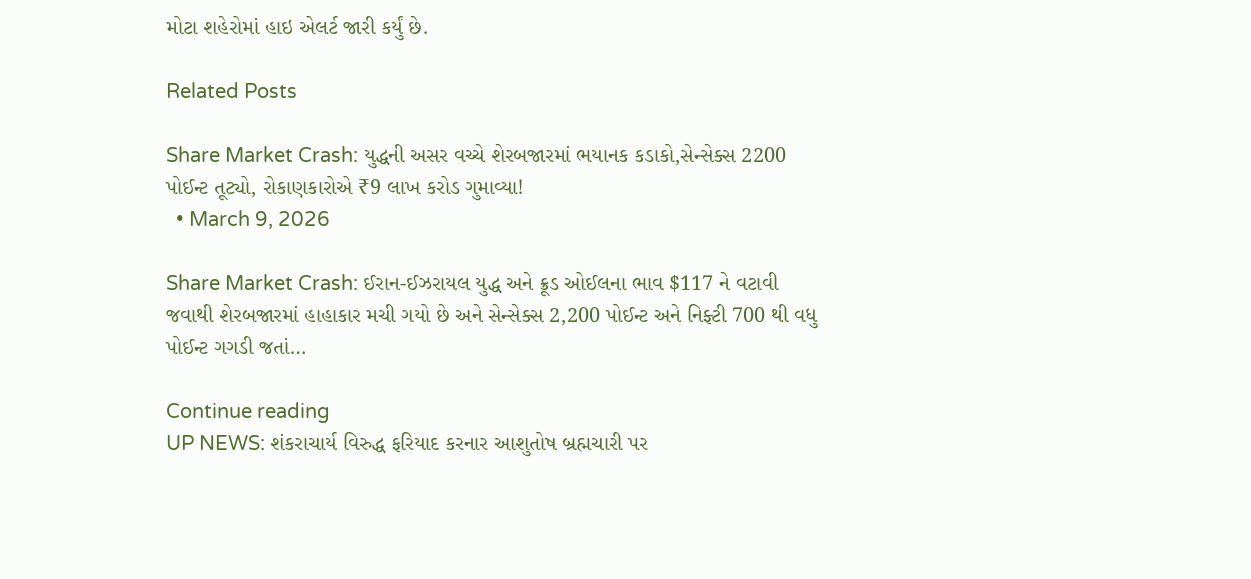મોટા શહેરોમાં હાઇ એલર્ટ જારી કર્યું છે.

Related Posts

Share Market Crash: યુદ્ધની અસર વચ્ચે શેરબજારમાં ભયાનક કડાકો,સેન્સેક્સ 2200 પોઈન્ટ તૂટ્યો, રોકાણકારોએ ₹9 લાખ કરોડ ગુમાવ્યા!
  • March 9, 2026

Share Market Crash: ઈરાન-ઈઝરાયલ યુદ્ધ અને ક્રૂડ ઓઈલના ભાવ $117 ને વટાવી જવાથી શેરબજારમાં હાહાકાર મચી ગયો છે અને સેન્સેક્સ 2,200 પોઈન્ટ અને નિફ્ટી 700 થી વધુ પોઈન્ટ ગગડી જતાં…

Continue reading
UP NEWS: શંકરાચાર્ય વિરુદ્ધ ફરિયાદ કરનાર આશુતોષ બ્રહ્મચારી પર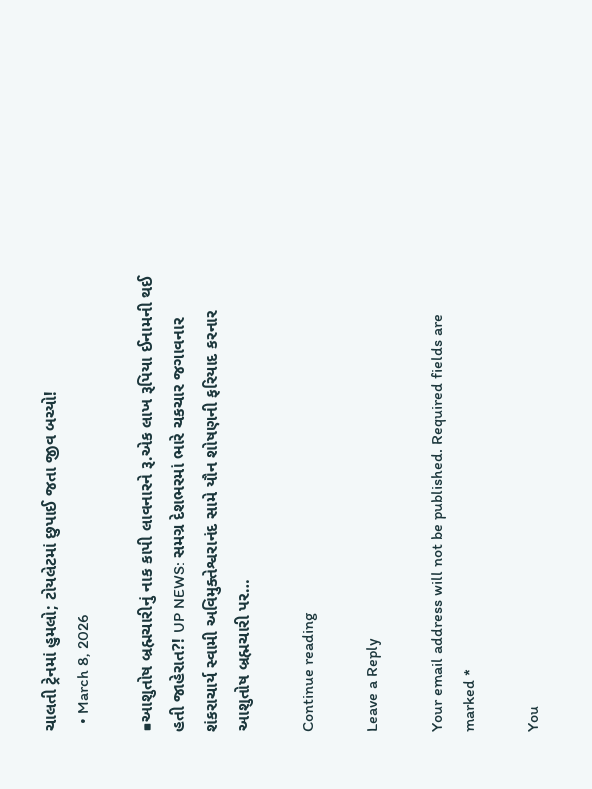ચાલતી ટ્રેનમાં હુમલો; ટોયલેટમાં છુપાઈ જતા જીવ બચ્યો!
  • March 8, 2026

■આશુતોષ બ્રહ્મચારીનું નાક કાપી લાવનારને રૂ.એક લાખ રૂપિયા ઈનામની થઈ હતી જાહેરાત?! UP NEWS: સમગ્ર દેશભરમાં ભારે ચકચાર જગાવનાર શંકરાચાર્ય સ્વામી અવિમુક્તેશ્વરાનંદ સામે યૌન શોષણની ફરિયાદ કરનાર આશુતોષ બ્રહ્મચારી પર…

Continue reading

Leave a Reply

Your email address will not be published. Required fields are marked *

You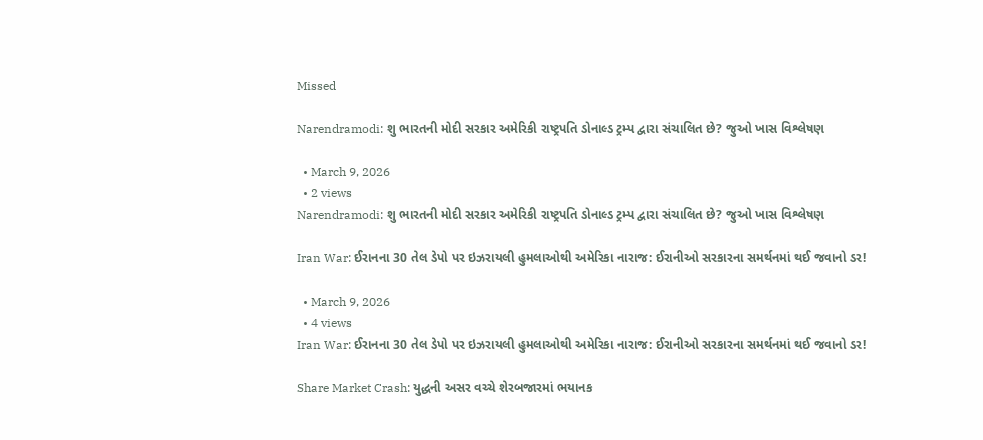Missed

Narendramodi: શુ ભારતની મોદી સરકાર અમેરિકી રાષ્ટ્રપતિ ડોનાલ્ડ ટ્રમ્પ દ્વારા સંચાલિત છે? જુઓ ખાસ વિશ્લેષણ

  • March 9, 2026
  • 2 views
Narendramodi: શુ ભારતની મોદી સરકાર અમેરિકી રાષ્ટ્રપતિ ડોનાલ્ડ ટ્રમ્પ દ્વારા સંચાલિત છે? જુઓ ખાસ વિશ્લેષણ

Iran War: ઈરાનના 30 તેલ ડેપો પર ઇઝરાયલી હુમલાઓથી અમેરિકા નારાજ: ઈરાનીઓ સરકારના સમર્થનમાં થઈ જવાનો ડર!

  • March 9, 2026
  • 4 views
Iran War: ઈરાનના 30 તેલ ડેપો પર ઇઝરાયલી હુમલાઓથી અમેરિકા નારાજ: ઈરાનીઓ સરકારના સમર્થનમાં થઈ જવાનો ડર!

Share Market Crash: યુદ્ધની અસર વચ્ચે શેરબજારમાં ભયાનક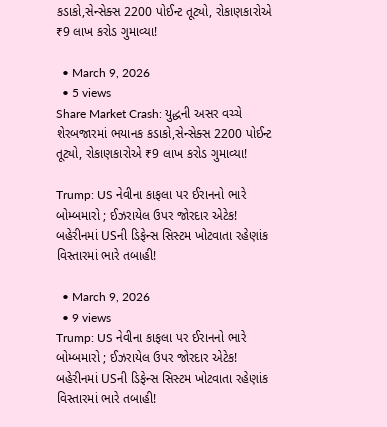કડાકો,સેન્સેક્સ 2200 પોઈન્ટ તૂટ્યો, રોકાણકારોએ ₹9 લાખ કરોડ ગુમાવ્યા!

  • March 9, 2026
  • 5 views
Share Market Crash: યુદ્ધની અસર વચ્ચે શેરબજારમાં ભયાનક કડાકો,સેન્સેક્સ 2200 પોઈન્ટ તૂટ્યો, રોકાણકારોએ ₹9 લાખ કરોડ ગુમાવ્યા!

Trump: US નેવીના કાફલા પર ઈરાનનો ભારે બોમ્બમારો ; ઈઝરાયેલ ઉપર જોરદાર એટેક! બહેરીનમાં USની ડિફેન્સ સિસ્ટમ ખોટવાતા રહેણાંક વિસ્તારમાં ભારે તબાહી!

  • March 9, 2026
  • 9 views
Trump: US નેવીના કાફલા પર ઈરાનનો ભારે બોમ્બમારો ; ઈઝરાયેલ ઉપર જોરદાર એટેક! બહેરીનમાં USની ડિફેન્સ સિસ્ટમ ખોટવાતા રહેણાંક વિસ્તારમાં ભારે તબાહી!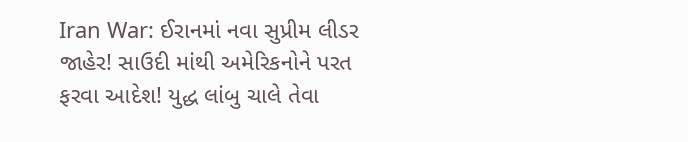Iran War: ઈરાનમાં નવા સુપ્રીમ લીડર જાહેર! સાઉદી માંથી અમેરિકનોને પરત ફરવા આદેશ! યુદ્ધ લાંબુ ચાલે તેવા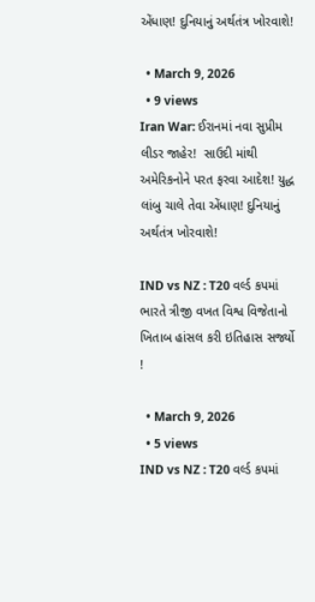એંધાણ! દુનિયાનું અર્થતંત્ર ખોરવાશે!

  • March 9, 2026
  • 9 views
Iran War: ઈરાનમાં નવા સુપ્રીમ લીડર જાહેર!  સાઉદી માંથી અમેરિકનોને પરત ફરવા આદેશ! યુદ્ધ લાંબુ ચાલે તેવા એંધાણ! દુનિયાનું અર્થતંત્ર ખોરવાશે!

IND vs NZ : T20 વર્લ્ડ કપમાં ભારતે ત્રીજી વખત વિશ્વ વિજેતાનો ખિતાબ હાંસલ કરી ઇતિહાસ સર્જ્યો !

  • March 9, 2026
  • 5 views
IND vs NZ : T20 વર્લ્ડ કપમાં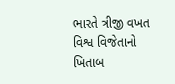ભારતે ત્રીજી વખત વિશ્વ વિજેતાનો ખિતાબ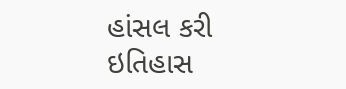હાંસલ કરી ઇતિહાસ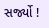સર્જ્યો !